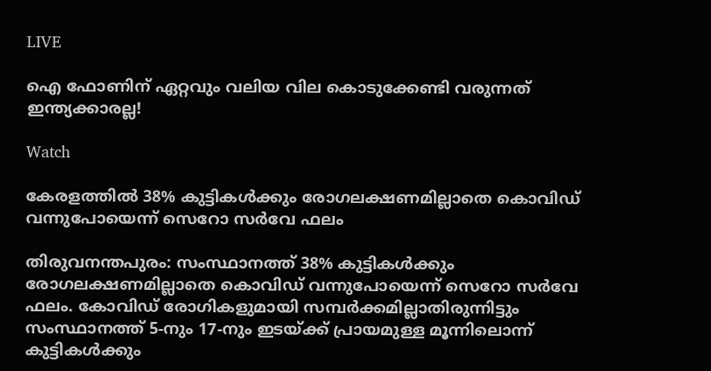LIVE

ഐ ഫോണിന് ഏറ്റവും വലിയ വില കൊടുക്കേണ്ടി വരുന്നത് ഇന്ത്യക്കാരല്ല!

Watch

കേരളത്തില്‍ 38% കുട്ടികള്‍ക്കും രോഗലക്ഷണമില്ലാതെ കൊവിഡ് വന്നുപോയെന്ന് സെറോ സർവേ ഫലം

തിരുവനന്തപുരം: സംസ്ഥാനത്ത് 38% കുട്ടികള്‍ക്കും രോഗലക്ഷണമില്ലാതെ കൊവിഡ് വന്നുപോയെന്ന് സെറോ സർവേ ഫലം. കോവിഡ് രോഗികളുമായി സമ്പർക്കമില്ലാതിരുന്നിട്ടും സംസ്ഥാനത്ത് 5-നും 17-നും ഇടയ്ക്ക് പ്രായമുള്ള മൂന്നിലൊന്ന് കുട്ടികള്‍ക്കും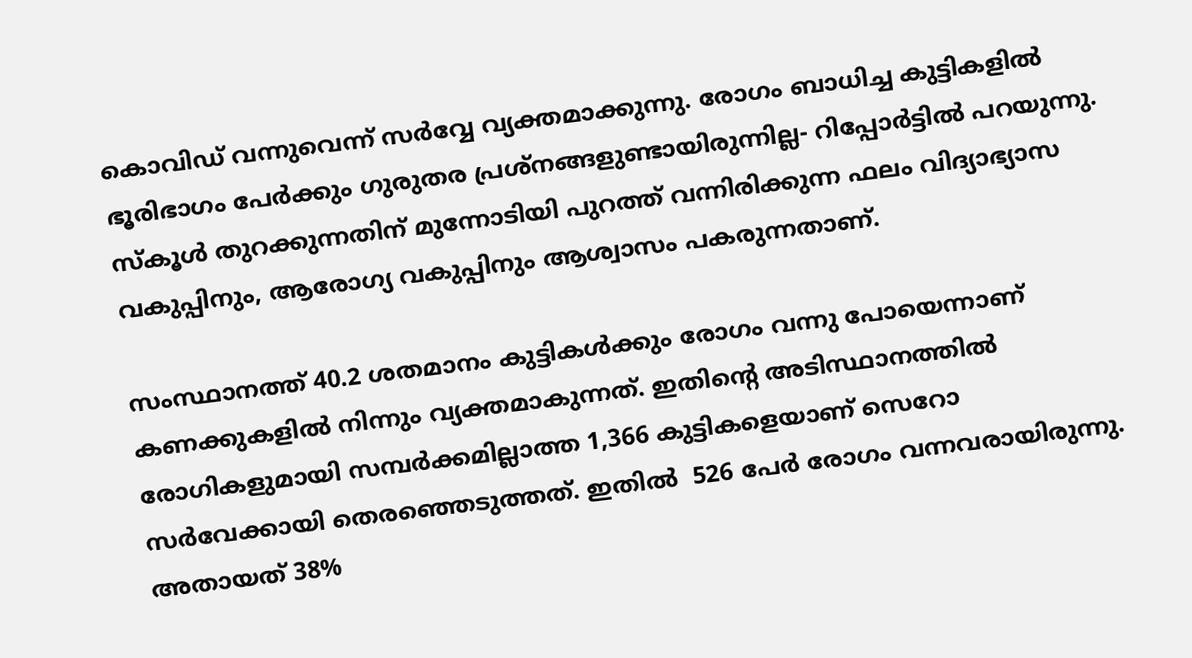കൊവിഡ് വന്നുവെന്ന് സർവ്വേ വ്യക്തമാക്കുന്നു. രോഗം ബാധിച്ച കുട്ടികളില്‍ ഭൂരിഭാഗം പേര്‍ക്കും ഗുരുതര പ്രശ്നങ്ങളുണ്ടായിരുന്നില്ല- റിപ്പോര്‍ട്ടില്‍ പറയുന്നു. സ്കൂള്‍ തുറക്കുന്നതിന് മുന്നോടിയി പുറത്ത് വന്നിരിക്കുന്ന ഫലം വിദ്യാഭ്യാസ വകുപ്പിനും, ആരോഗ്യ വകുപ്പിനും ആശ്വാസം പകരുന്നതാണ്.

സംസ്ഥാനത്ത് 40.2 ശതമാനം കുട്ടികള്‍ക്കും രോഗം വന്നു പോയെന്നാണ് കണക്കുകളില്‍ നിന്നും വ്യക്തമാകുന്നത്. ഇതിന്‍റെ അടിസ്ഥാനത്തില്‍ രോഗികളുമായി സമ്പര്‍ക്കമില്ലാത്ത 1,366 കുട്ടികളെയാണ് സെറോ സർവേക്കായി തെരഞ്ഞെടുത്തത്. ഇതില്‍  526 പേർ രോഗം വന്നവരായിരുന്നു. അതായത് 38%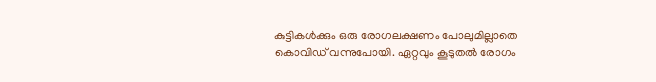കുട്ടികള്‍ക്കും ഒരു രോഗലക്ഷണം പോലുമില്ലാതെ കൊവിഡ് വന്നുപോയി. ഏറ്റവും കൂടുതല്‍ രോഗം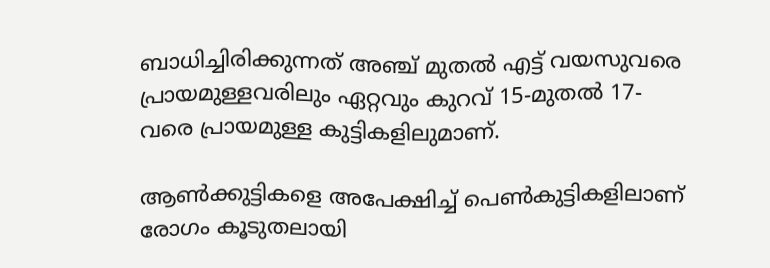ബാധിച്ചിരിക്കുന്നത് അഞ്ച് മുതല്‍ എട്ട് വയസുവരെ പ്രായമുള്ളവരിലും ഏറ്റവും കുറവ് 15-മുതല്‍ 17-വരെ പ്രായമുള്ള കുട്ടികളിലുമാണ്.

ആണ്‍ക്കുട്ടികളെ അപേക്ഷിച്ച് പെണ്‍കുട്ടികളിലാണ് രോഗം കൂടുതലായി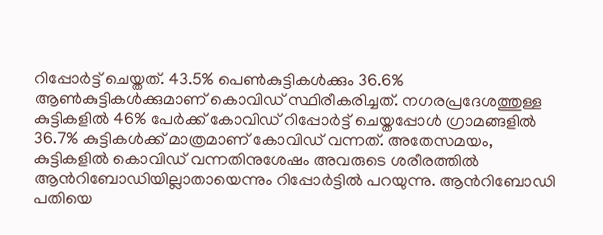റിപ്പോര്‍ട്ട്‌ ചെയ്തത്. 43.5% പെൺകുട്ടികൾക്കും 36.6% ആൺകുട്ടികൾക്കുമാണ് കൊവിഡ് സ്ഥിരീകരിച്ചത്. നഗരപ്രദേശത്തുള്ള കുട്ടികളിൽ 46% പേർക്ക് കോവിഡ് റിപ്പോര്‍ട്ട്‌ ചെയ്തപ്പോള്‍ ഗ്രാമങ്ങളിൽ 36.7% കുട്ടികള്‍ക്ക് മാത്രമാണ് കോവിഡ് വന്നത്. അതേസമയം, കുട്ടികളില്‍ കൊവിഡ് വന്നതിനുശേഷം അവരുടെ ശരീരത്തില്‍ ആന്‍റിബോഡിയില്ലാതായെന്നും റിപ്പോര്‍ട്ടില്‍ പറയുന്നു. ആന്‍റിബോഡി പതിയെ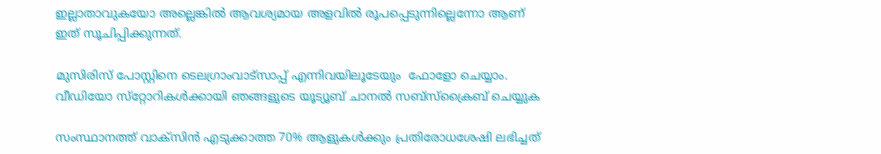ഇല്ലാതാവുകയോ അല്ലെങ്കില്‍ ആവശ്യമായ അളവിൽ രൂപപ്പെടുന്നില്ലെന്നോ ആണ് ഇത് സൂചിപ്പിക്കുന്നത്.

മുസിരിസ് പോസ്റ്റിനെ ടെലഗ്രാംവാട്‌സാപ്പ് എന്നിവയിലൂടേയും  ഫോളോ ചെയ്യാം. വീഡിയോ സ്‌റ്റോറികള്‍ക്കായി ഞങ്ങളുടെ യൂട്യൂബ് ചാനല്‍ സബ്‌സ്‌ക്രൈബ് ചെയ്യുക

സംസ്ഥാനത്ത് വാക്സിന്‍ എടുക്കാത്ത 70% ആളുകള്‍ക്കും പ്രതിരോധശേഷി ലഭിച്ചത്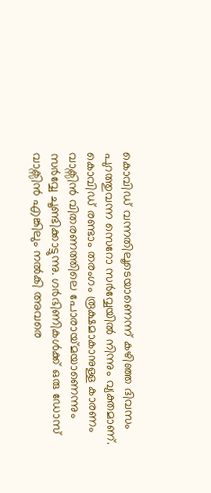കൊവിഡ് വന്നതിലൂടെയാണെന്ന് കഴിഞ്ഞ ദിവസം പുറത്തുവന്ന സെറോ സർവ്വേയില്‍ നിന്നും വ്യക്തമാണ്. കൊവിഡ് രണ്ടാം തരംഗം രൂക്ഷമാകാനുള്ള കാരണം വാക്സിന്‍ വിതരണത്തിലെ പോരായ്‌മയാണെന്നും സര്‍വ്വേ ചൂണ്ടിക്കാട്ടുന്നു. ഗര്‍ഭിണികള്‍ക്ക് ഒരു ഡോസ് വാക്സിന്‍ എങ്കിലും നല്‍കി അവരെ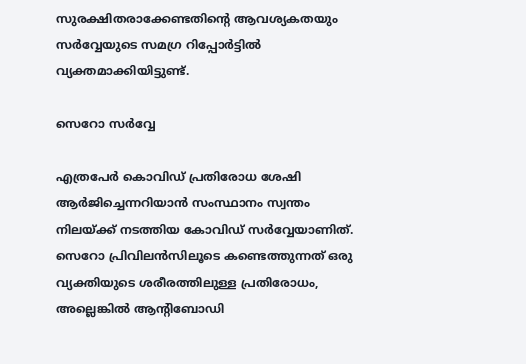സുരക്ഷിതരാക്കേണ്ടതിന്‍റെ ആവശ്യകതയും സര്‍വ്വേയുടെ സമഗ്ര റിപ്പോര്‍ട്ടില്‍ വ്യക്തമാക്കിയിട്ടുണ്ട്.

സെറോ സർവ്വേ

എത്രപേർ കൊവിഡ് പ്രതിരോധ ശേഷി ആർജിച്ചെന്നറിയാൻ സംസ്ഥാനം സ്വന്തം നിലയ്ക്ക് നടത്തിയ കോവിഡ് സർവ്വേയാണിത്‌. സെറോ പ്രിവിലന്‍സിലൂടെ കണ്ടെത്തുന്നത് ഒരു വ്യക്തിയുടെ ശരീരത്തിലുള്ള പ്രതിരോധം, അല്ലെങ്കില്‍ ആന്‍റിബോഡി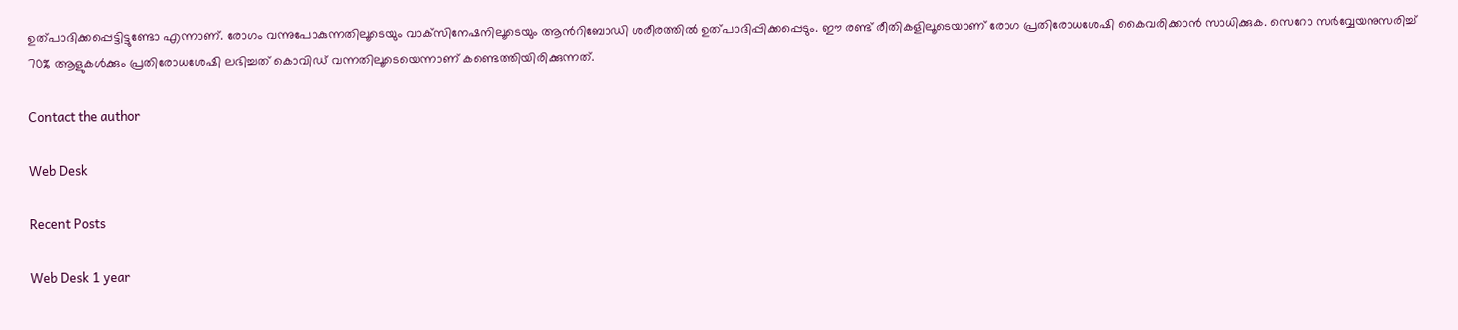ഉത്പാദിക്കപ്പെട്ടിട്ടുണ്ടോ എന്നാണ്. രോഗം വന്നുപോകുന്നതിലൂടെയും വാക്‌സിനേഷനിലൂടെയും ആന്‍റിബോഡി ശരീരത്തില്‍ ഉത്പാദിപ്പിക്കപ്പെടും. ഈ രണ്ട് രീതികളിലൂടെയാണ് രോഗ പ്രതിരോധശേഷി കൈവരിക്കാന്‍ സാധിക്കുക. സെറോ സർവ്വേയനുസരിച്ച് 70% ആളുകള്‍ക്കും പ്രതിരോധശേഷി ലഭിച്ചത് കൊവിഡ് വന്നതിലൂടെയെന്നാണ് കണ്ടെത്തിയിരിക്കുന്നത്.

Contact the author

Web Desk

Recent Posts

Web Desk 1 year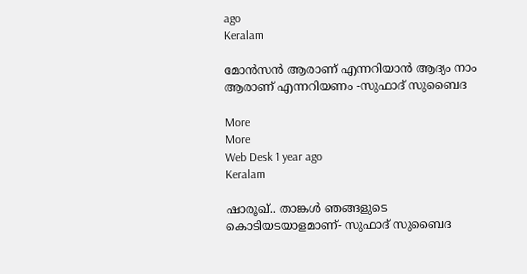ago
Keralam

മോന്‍സന്‍ ആരാണ് എന്നറിയാന്‍ ആദ്യം നാം ആരാണ് എന്നറിയണം -സുഫാദ് സുബൈദ

More
More
Web Desk 1 year ago
Keralam

ഷാരൂഖ്.. താങ്കള്‍ ഞങ്ങളുടെ കൊടിയടയാളമാണ്- സുഫാദ് സുബൈദ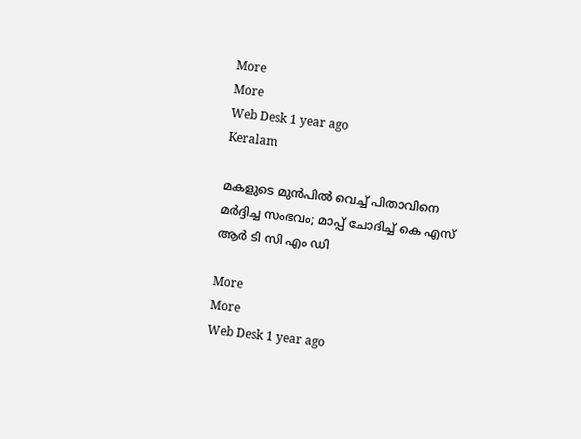More
More
Web Desk 1 year ago
Keralam

മകളുടെ മുന്‍പില്‍ വെച്ച് പിതാവിനെ മര്‍ദ്ദിച്ച സംഭവം; മാപ്പ് ചോദിച്ച് കെ എസ് ആര്‍ ടി സി എം ഡി

More
More
Web Desk 1 year ago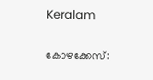Keralam

കോഴക്കേസ്: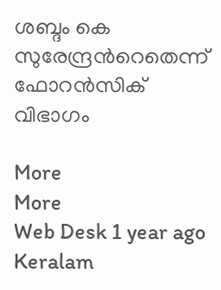ശബ്ദം കെ സുരേന്ദ്രന്‍റെതെന്ന് ഫോറന്‍സിക് വിഭാഗം

More
More
Web Desk 1 year ago
Keralam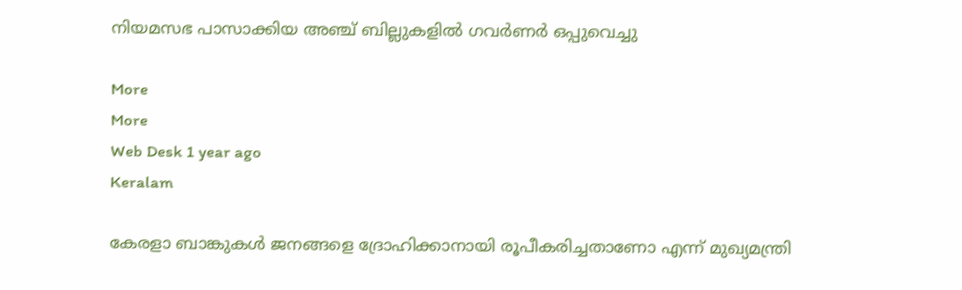നിയമസഭ പാസാക്കിയ അഞ്ച് ബില്ലുകളില്‍ ഗവര്‍ണര്‍ ഒപ്പുവെച്ചു

More
More
Web Desk 1 year ago
Keralam

കേരളാ ബാങ്കുകള്‍ ജനങ്ങളെ ദ്രോഹിക്കാനായി രൂപീകരിച്ചതാണോ എന്ന് മുഖ്യമന്ത്രി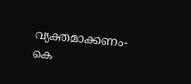വ്യക്തമാക്കണം- കെ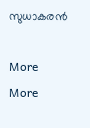സുധാകരന്‍

More
More